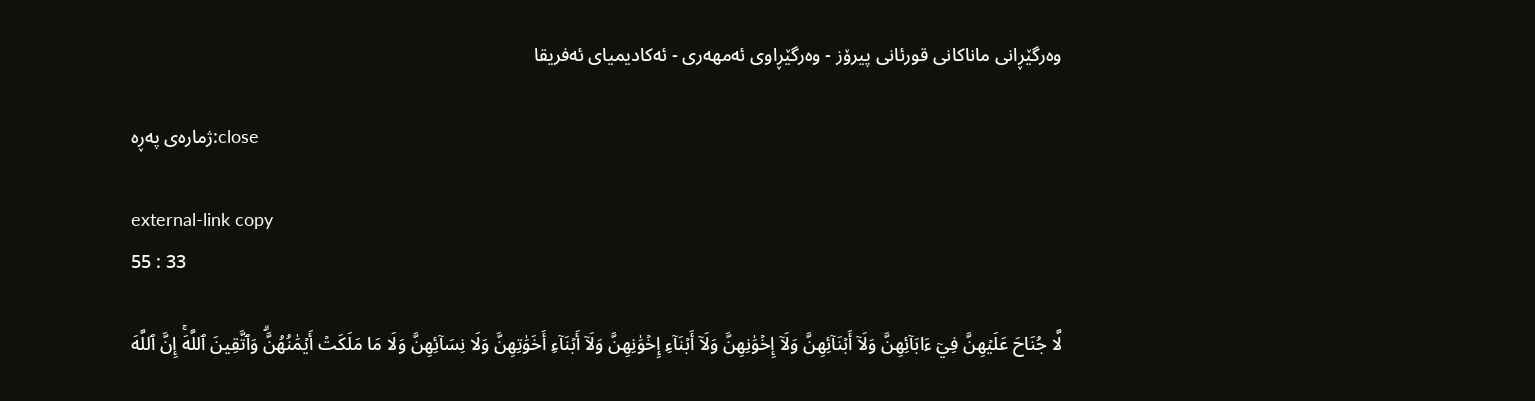وه‌رگێڕانی ماناكانی قورئانی پیرۆز - وەرگێڕاوی ئەمهەری - ئەکادیمیای ئەفریقا

ژمارەی پەڕە:close

external-link copy
55 : 33

لَّا جُنَاحَ عَلَيۡهِنَّ فِيٓ ءَابَآئِهِنَّ وَلَآ أَبۡنَآئِهِنَّ وَلَآ إِخۡوَٰنِهِنَّ وَلَآ أَبۡنَآءِ إِخۡوَٰنِهِنَّ وَلَآ أَبۡنَآءِ أَخَوَٰتِهِنَّ وَلَا نِسَآئِهِنَّ وَلَا مَا مَلَكَتۡ أَيۡمَٰنُهُنَّۗ وَٱتَّقِينَ ٱللَّهَۚ إِنَّ ٱللَّهَ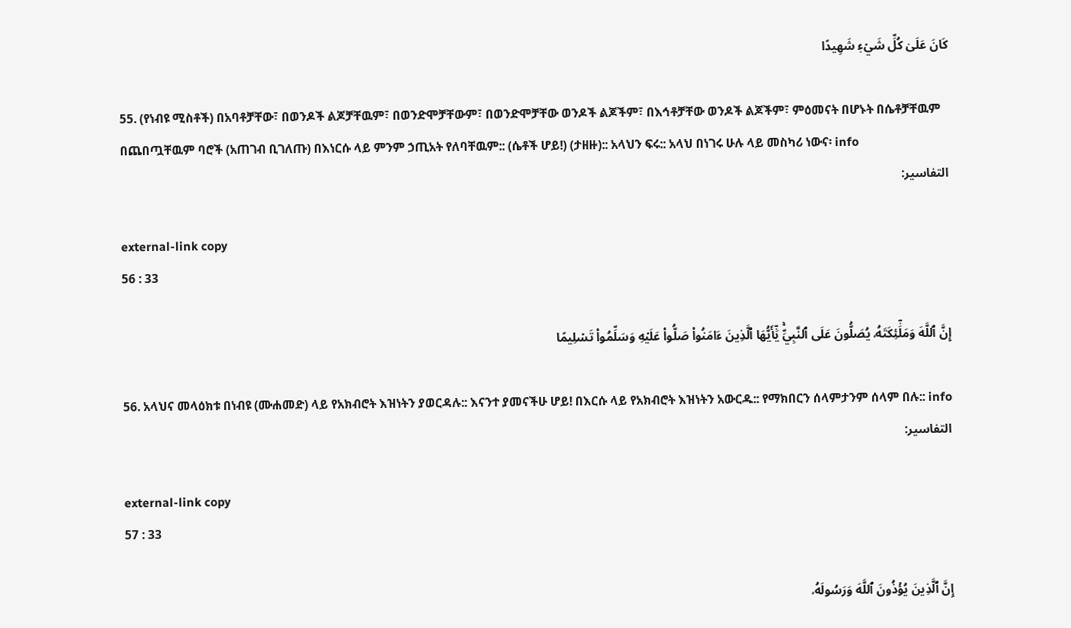كَانَ عَلَىٰ كُلِّ شَيۡءٖ شَهِيدًا

55. (የነብዩ ሚስቶች) በአባቶቻቸው፣ በወንዶች ልጆቻቸዉም፣ በወንድሞቻቸውም፣ በወንድሞቻቸው ወንዶች ልጆችም፣ በእኅቶቻቸው ወንዶች ልጆችም፣ ምዕመናት በሆኑት በሴቶቻቸዉም በጨበጧቸዉም ባሮች (አጠገብ ቢገለጡ) በእነርሱ ላይ ምንም ኃጢአት የለባቸዉም:: (ሴቶች ሆይ!) (ታዘዙ):: አላህን ፍሩ:: አላህ በነገሩ ሁሉ ላይ መስካሪ ነውና፡ info
التفاسير:

external-link copy
56 : 33

إِنَّ ٱللَّهَ وَمَلَٰٓئِكَتَهُۥ يُصَلُّونَ عَلَى ٱلنَّبِيِّۚ يَٰٓأَيُّهَا ٱلَّذِينَ ءَامَنُواْ صَلُّواْ عَلَيۡهِ وَسَلِّمُواْ تَسۡلِيمًا

56. አላህና መላዕክቱ በነብዩ (ሙሐመድ) ላይ የአክብሮት እዝነትን ያወርዳሉ:: እናንተ ያመናችሁ ሆይ! በእርሱ ላይ የአክብሮት እዝነትን አውርዱ:: የማክበርን ሰላምታንም ሰላም በሉ:: info
التفاسير:

external-link copy
57 : 33

إِنَّ ٱلَّذِينَ يُؤۡذُونَ ٱللَّهَ وَرَسُولَهُۥ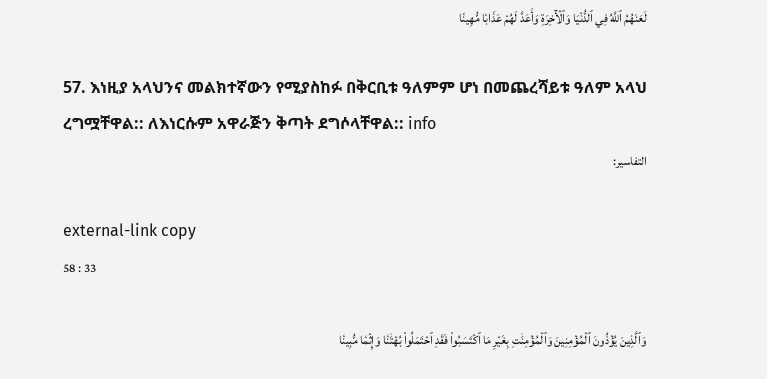لَعَنَهُمُ ٱللَّهُ فِي ٱلدُّنۡيَا وَٱلۡأٓخِرَةِ وَأَعَدَّ لَهُمۡ عَذَابٗا مُّهِينٗا

57. እነዚያ አላህንና መልክተኛውን የሚያስከፉ በቅርቢቱ ዓለምም ሆነ በመጨረሻይቱ ዓለም አላህ ረግሟቸዋል:: ለእነርሱም አዋራጅን ቅጣት ደግሶላቸዋል:: info
التفاسير:

external-link copy
58 : 33

وَٱلَّذِينَ يُؤۡذُونَ ٱلۡمُؤۡمِنِينَ وَٱلۡمُؤۡمِنَٰتِ بِغَيۡرِ مَا ٱكۡتَسَبُواْ فَقَدِ ٱحۡتَمَلُواْ بُهۡتَٰنٗا وَإِثۡمٗا مُّبِينٗا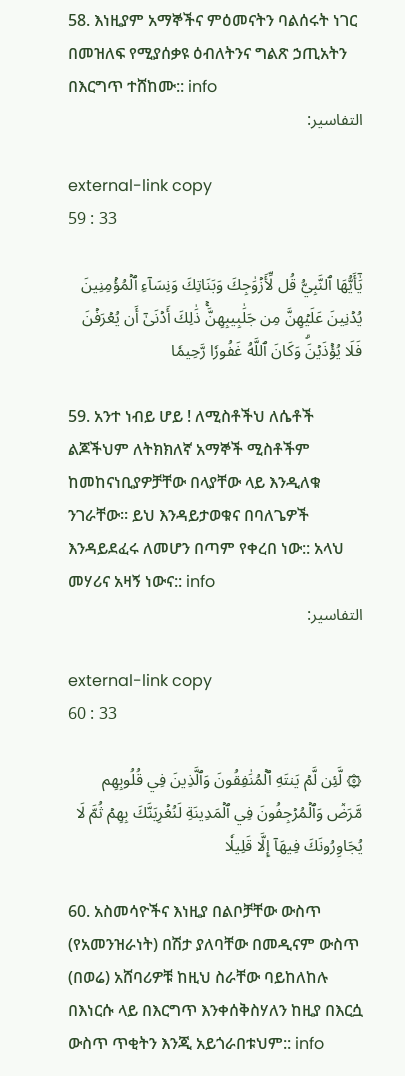58. እነዚያም አማኞችና ምዕመናትን ባልሰሩት ነገር በመዝለፍ የሚያሰቃዩ ዕብለትንና ግልጽ ኃጢአትን በእርግጥ ተሸከሙ:: info
التفاسير:

external-link copy
59 : 33

يَٰٓأَيُّهَا ٱلنَّبِيُّ قُل لِّأَزۡوَٰجِكَ وَبَنَاتِكَ وَنِسَآءِ ٱلۡمُؤۡمِنِينَ يُدۡنِينَ عَلَيۡهِنَّ مِن جَلَٰبِيبِهِنَّۚ ذَٰلِكَ أَدۡنَىٰٓ أَن يُعۡرَفۡنَ فَلَا يُؤۡذَيۡنَۗ وَكَانَ ٱللَّهُ غَفُورٗا رَّحِيمٗا

59. አንተ ነብይ ሆይ ! ለሚስቶችህ ለሴቶች ልጆችህም ለትክክለኛ አማኞች ሚስቶችም ከመከናነቢያዎቻቸው በላያቸው ላይ እንዲለቁ ንገራቸው። ይህ እንዳይታወቁና በባለጌዎች እንዳይደፈሩ ለመሆን በጣም የቀረበ ነው:: አላህ መሃሪና አዛኝ ነውና:: info
التفاسير:

external-link copy
60 : 33

۞ لَّئِن لَّمۡ يَنتَهِ ٱلۡمُنَٰفِقُونَ وَٱلَّذِينَ فِي قُلُوبِهِم مَّرَضٞ وَٱلۡمُرۡجِفُونَ فِي ٱلۡمَدِينَةِ لَنُغۡرِيَنَّكَ بِهِمۡ ثُمَّ لَا يُجَاوِرُونَكَ فِيهَآ إِلَّا قَلِيلٗا

60. አስመሳዮችና እነዚያ በልቦቻቸው ውስጥ (የአመንዝራነት) በሽታ ያለባቸው በመዲናም ውስጥ (በወሬ) አሸባሪዎቹ ከዚህ ስራቸው ባይከለከሉ በእነርሱ ላይ በእርግጥ እንቀሰቅስሃለን ከዚያ በእርሷ ውስጥ ጥቂትን እንጂ አይጎራበቱህም:: info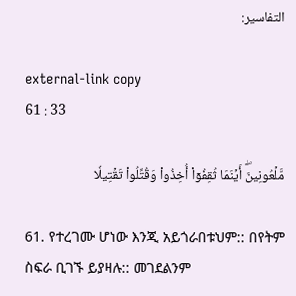التفاسير:

external-link copy
61 : 33

مَّلۡعُونِينَۖ أَيۡنَمَا ثُقِفُوٓاْ أُخِذُواْ وَقُتِّلُواْ تَقۡتِيلٗا

61. የተረገሙ ሆነው እንጂ አይጎራበቱህም:: በየትም ስፍራ ቢገኙ ይያዛሉ:: መገደልንም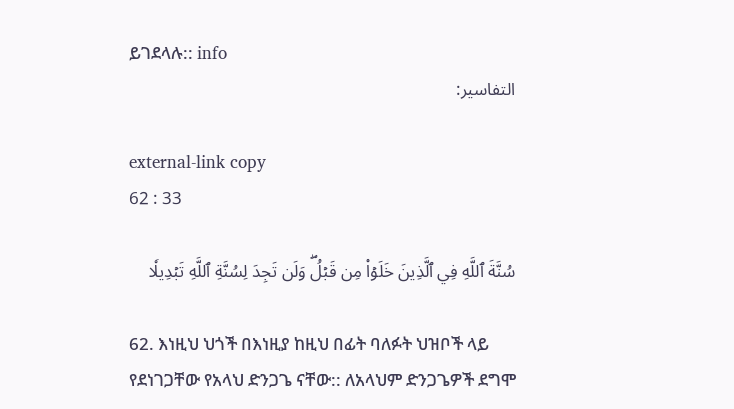ይገደላሉ:: info
التفاسير:

external-link copy
62 : 33

سُنَّةَ ٱللَّهِ فِي ٱلَّذِينَ خَلَوۡاْ مِن قَبۡلُۖ وَلَن تَجِدَ لِسُنَّةِ ٱللَّهِ تَبۡدِيلٗا

62. እነዚህ ህጎች በእነዚያ ከዚህ በፊት ባለፉት ህዝቦች ላይ የደነገጋቸው የአላህ ድንጋጌ ናቸው:: ለአላህም ድንጋጌዎች ደግሞ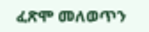ፈጽሞ መለወጥን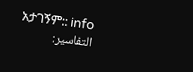አታገኝም:: info
التفاسير: